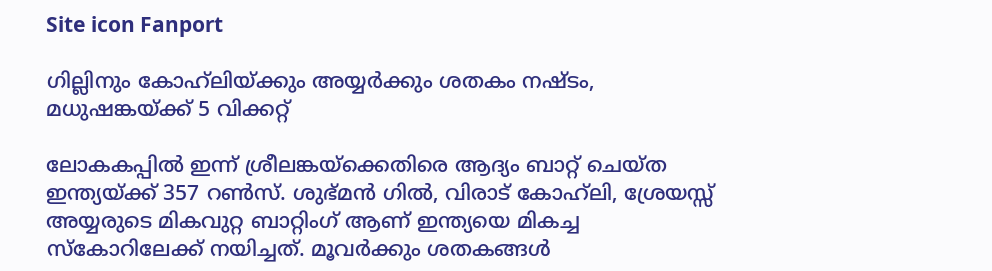Site icon Fanport

ഗില്ലിനും കോഹ്‍ലിയ്ക്കും അയ്യര്‍ക്കും ശതകം നഷ്ടം, മധുഷങ്കയ്ക്ക് 5 വിക്കറ്റ്

ലോകകപ്പിൽ ഇന്ന് ശ്രീലങ്കയ്ക്കെതിരെ ആദ്യം ബാറ്റ് ചെയ്ത ഇന്ത്യയ്ക്ക് 357 റൺസ്. ശുഭ്മന്‍ ഗിൽ, വിരാട് കോഹ്‍ലി, ശ്രേയസ്സ് അയ്യരുടെ മികവുറ്റ ബാറ്റിംഗ് ആണ് ഇന്ത്യയെ മികച്ച സ്കോറിലേക്ക് നയിച്ചത്. മൂവര്‍ക്കും ശതകങ്ങള്‍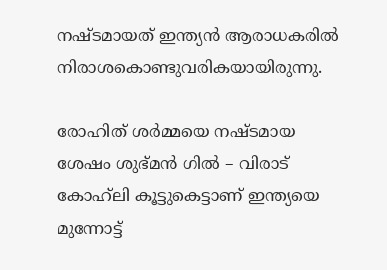നഷ്ടമായത് ഇന്ത്യന്‍ ആരാധകരിൽ നിരാശകൊണ്ടുവരികയായിരുന്നു.

രോഹിത് ശര്‍മ്മയെ നഷ്ടമായ ശേഷം ശുഭ്മന്‍ ഗിൽ – വിരാട് കോഹ്‍ലി കൂട്ടുകെട്ടാണ് ഇന്ത്യയെ മുന്നോട്ട്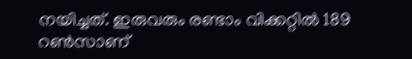നയിച്ചത്. ഇരുവരും രണ്ടാം വിക്കറ്റിൽ 189 റൺസാണ്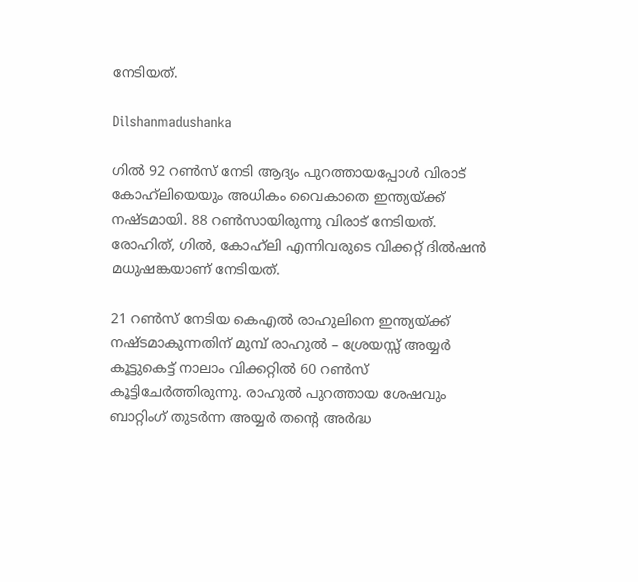നേടിയത്.

Dilshanmadushanka

ഗിൽ 92 റൺസ് നേടി ആദ്യം പുറത്തായപ്പോള്‍ വിരാട് കോഹ്‍ലിയെയും അധികം വൈകാതെ ഇന്ത്യയ്ക്ക് നഷ്ടമായി. 88 റൺസായിരുന്നു വിരാട് നേടിയത്. രോഹിത്, ഗിൽ, കോഹ്‍ലി എന്നിവരുടെ വിക്കറ്റ് ദിൽഷന്‍ മധുഷങ്കയാണ് നേടിയത്.

21 റൺസ് നേടിയ കെഎൽ രാഹുലിനെ ഇന്ത്യയ്ക്ക് നഷ്ടമാകുന്നതിന് മുമ്പ് രാഹുല്‍ – ശ്രേയസ്സ് അയ്യര്‍ കൂട്ടുകെട്ട് നാലാം വിക്കറ്റിൽ 60 റൺസ് കൂട്ടിചേര്‍ത്തിരുന്നു. രാഹുല്‍ പുറത്തായ ശേഷവും ബാറ്റിംഗ് തുടര്‍ന്ന അയ്യര്‍ തന്റെ അര്‍ദ്ധ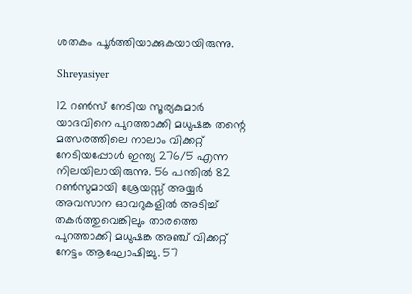ശതകം പൂര്‍ത്തിയാക്കുകയായിരുന്നു.

Shreyasiyer

12 റൺസ് നേടിയ സൂര്യകുമാര്‍ യാദവിനെ പുറത്താക്കി മധുഷങ്ക തന്റെ മത്സരത്തിലെ നാലാം വിക്കറ്റ് നേടിയപ്പോള്‍ ഇന്ത്യ 276/5 എന്ന നിലയിലായിരുന്നു. 56 പന്തിൽ 82 റൺസുമായി ശ്രേയസ്സ് അയ്യര്‍ അവസാന ഓവറുകളിൽ അടിച്ച് തകര്‍ത്തുവെങ്കിലും താരത്തെ പുറത്താക്കി മധുഷങ്ക അഞ്ച് വിക്കറ്റ് നേട്ടം ആഘോഷിച്ചു. 57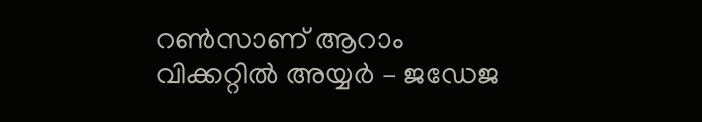റൺസാണ് ആറാം വിക്കറ്റിൽ അയ്യര്‍ – ജഡേജ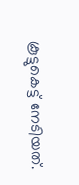കൂട്ടുകെട്ട് നേടിയത്.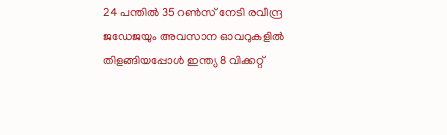24 പന്തിൽ 35 റൺസ് നേടി രവീന്ദ്ര ജഡേജയും അവസാന ഓവറുകളിൽ തിളങ്ങിയപ്പോള്‍ ഇന്ത്യ 8 വിക്കറ്റ്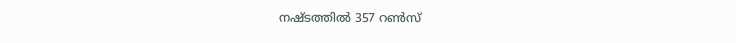നഷ്ടത്തിൽ 357 റൺസ്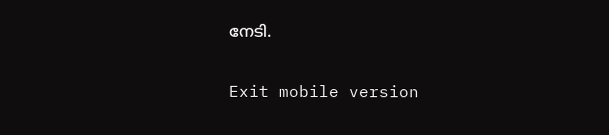നേടി.

Exit mobile version